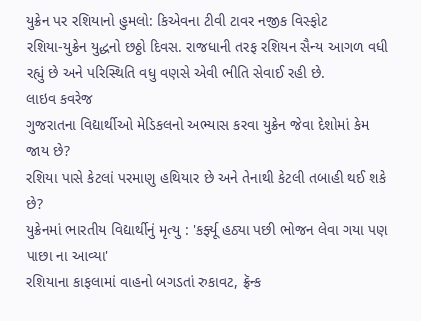યુક્રેન પર રશિયાનો હુમલો: કિએવના ટીવી ટાવર નજીક વિસ્ફોટ
રશિયા-યુક્રેન યુદ્ધનો છઠ્ઠો દિવસ. રાજધાની તરફ રશિયન સૈન્ય આગળ વધી રહ્યું છે અને પરિસ્થિતિ વધુ વણસે એવી ભીતિ સેવાઈ રહી છે.
લાઇવ કવરેજ
ગુજરાતના વિદ્યાર્થીઓ મેડિકલનો અભ્યાસ કરવા યુક્રેન જેવા દેશોમાં કેમ જાય છે?
રશિયા પાસે કેટલાં પરમાણુ હથિયાર છે અને તેનાથી કેટલી તબાહી થઈ શકે છે?
યુક્રેનમાં ભારતીય વિદ્યાર્થીનું મૃત્યુ : 'કર્ફ્યૂ હઠ્યા પછી ભોજન લેવા ગયા પણ પાછા ના આવ્યા'
રશિયાના કાફલામાં વાહનો બગડતાં રુકાવટ, ફ્રૅન્ક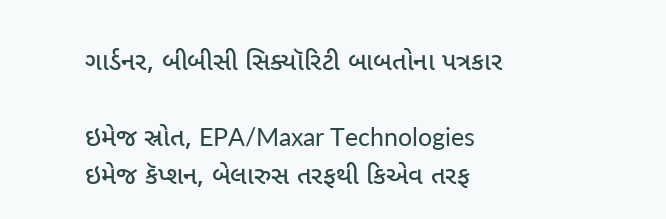ગાર્ડનર, બીબીસી સિક્યૉરિટી બાબતોના પત્રકાર

ઇમેજ સ્રોત, EPA/Maxar Technologies
ઇમેજ કૅપ્શન, બેલારુસ તરફથી કિએવ તરફ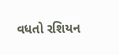વધતો રશિયન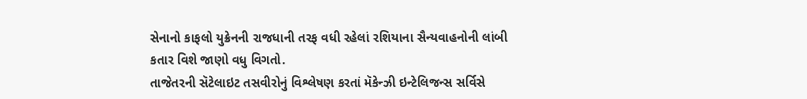સેનાનો કાફલો યુક્રેનની રાજધાની તરફ વધી રહેલાં રશિયાના સૈન્યવાહનોની લાંબી કતાર વિશે જાણો વધુ વિગતો.
તાજેતરની સૅટેલાઇટ તસવીરોનું વિશ્લેષણ કરતાં મૅકેન્ઝી ઇન્ટેલિજન્સ સર્વિસે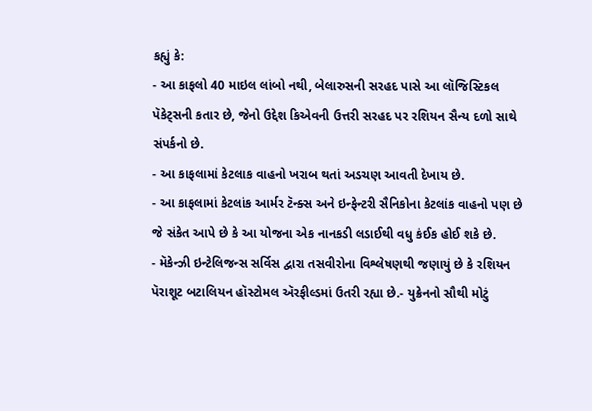કહ્યું કે:
- આ કાફલો 40 માઇલ લાંબો નથી, બેલારુસની સરહદ પાસે આ લૉજિસ્ટિકલ પૅકેટ્સની કતાર છે, જેનો ઉદ્દેશ કિએવની ઉત્તરી સરહદ પર રશિયન સૈન્ય દળો સાથે સંપર્કનો છે.
- આ કાફલામાં કેટલાક વાહનો ખરાબ થતાં અડચણ આવતી દેખાય છે.
- આ કાફલામાં કેટલાંક આર્મર ટૅન્ક્સ અને ઇન્ફેન્ટરી સૈનિકોના કેટલાંક વાહનો પણ છે જે સંકેત આપે છે કે આ યોજના એક નાનકડી લડાઈથી વધુ કંઈક હોઈ શકે છે.
- મૅકેન્ઝી ઇન્ટેલિજન્સ સર્વિસ દ્વારા તસવીરોના વિશ્લેષણથી જણાયું છે કે રશિયન પૅરાશૂટ બટાલિયન હૉસ્ટોમલ ઍરફીલ્ડમાં ઉતરી રહ્યા છે.- યુક્રેનનો સૌથી મોટું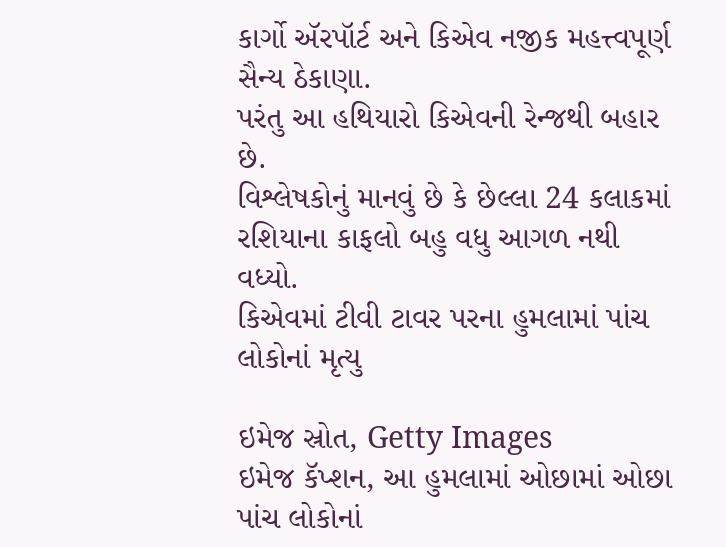કાર્ગો ઍરપૉર્ટ અને કિએવ નજીક મહત્ત્વપૂર્ણ સૈન્ય ઠેકાણા.
પરંતુ આ હથિયારો કિએવની રેન્જથી બહાર છે.
વિશ્લેષકોનું માનવું છે કે છેલ્લા 24 કલાકમાં રશિયાના કાફલો બહુ વધુ આગળ નથી વધ્યો.
કિએવમાં ટીવી ટાવર પરના હુમલામાં પાંચ લોકોનાં મૃત્યુ

ઇમેજ સ્રોત, Getty Images
ઇમેજ કૅપ્શન, આ હુમલામાં ઓછામાં ઓછા પાંચ લોકોનાં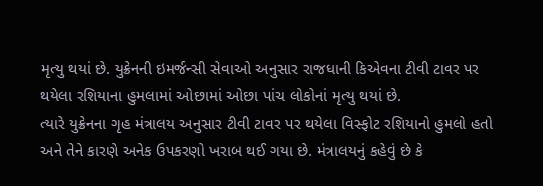મૃત્યુ થયાં છે. યુક્રેનની ઇમર્જન્સી સેવાઓ અનુસાર રાજધાની કિએવના ટીવી ટાવર પર થયેલા રશિયાના હુમલામાં ઓછામાં ઓછા પાંચ લોકોનાં મૃત્યુ થયાં છે.
ત્યારે યુક્રેનના ગૃહ મંત્રાલય અનુસાર ટીવી ટાવર પર થયેલા વિસ્ફોટ રશિયાનો હુમલો હતો અને તેને કારણે અનેક ઉપકરણો ખરાબ થઈ ગયા છે. મંત્રાલયનું કહેવું છે કે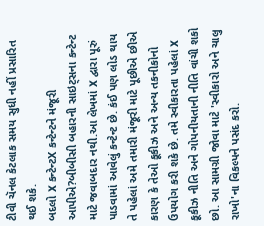ટીવી ચૅનલ કેટલાક સમય સુધી નહીં પ્રસારિત થઈ શકે.
બદલો X કન્ટેન્ટX કન્ટેન્ટને મંજૂરી આપીએ?બીબીસી બહારની સાઇટ્સના કન્ટેન્ટ માટે જવાબદાર નથી.આ લેખમાં X દ્વારા પૂરું પાડવામાં આવેલું કન્ટેન્ટ છે. કંઈ પણ લોડ થાય તે પહેલાં અમે તમારી મંજૂરી માટે પૂછીએ છીએ કારણ કે તેઓ કૂકીઝ અને અન્ય તકનીકોનો ઉપયોગ કરી શકે છે. તમે સ્વીકારતા પહેલાં X કૂકીઝ નીતિ અને ગોપનીયતાની નીતિ વાંચી શકો છો. આ સામગ્રી જોવા માટે 'સ્વીકારો અને ચાલુ રાખો'ના વિકલ્પને પસંદ કરો.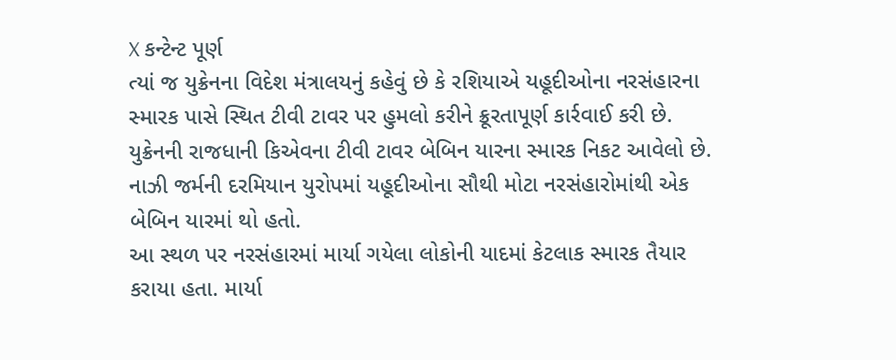X કન્ટેન્ટ પૂર્ણ
ત્યાં જ યુક્રેનના વિદેશ મંત્રાલયનું કહેવું છે કે રશિયાએ યહૂદીઓના નરસંહારના સ્મારક પાસે સ્થિત ટીવી ટાવર પર હુમલો કરીને ક્રૂરતાપૂર્ણ કાર્રવાઈ કરી છે.
યુક્રેનની રાજધાની કિએવના ટીવી ટાવર બેબિન યારના સ્મારક નિકટ આવેલો છે. નાઝી જર્મની દરમિયાન યુરોપમાં યહૂદીઓના સૌથી મોટા નરસંહારોમાંથી એક બેબિન યારમાં થો હતો.
આ સ્થળ પર નરસંહારમાં માર્યા ગયેલા લોકોની યાદમાં કેટલાક સ્મારક તૈયાર કરાયા હતા. માર્યા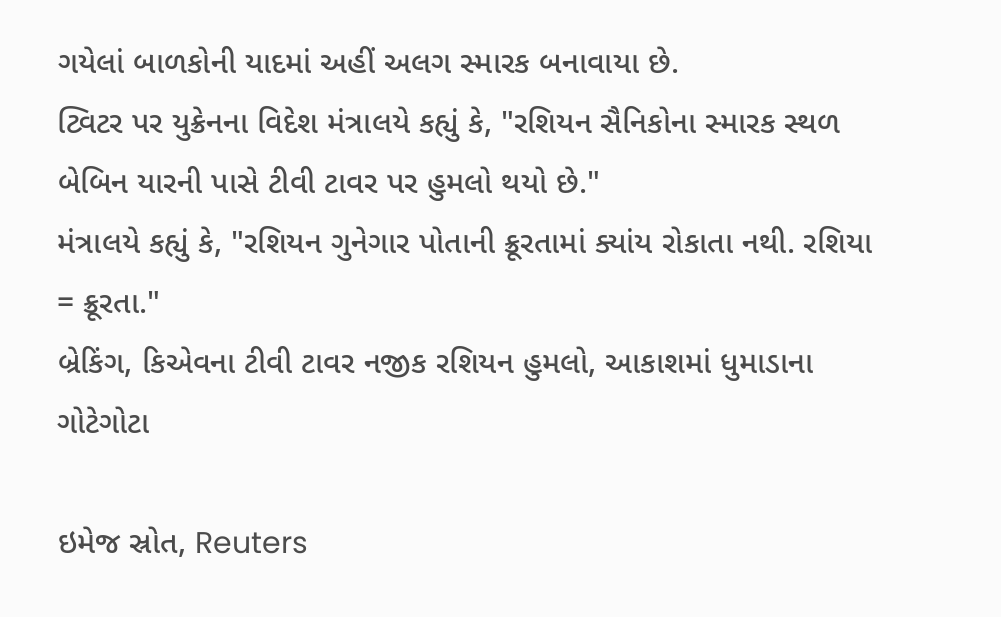ગયેલાં બાળકોની યાદમાં અહીં અલગ સ્મારક બનાવાયા છે.
ટ્વિટર પર યુક્રેનના વિદેશ મંત્રાલયે કહ્યું કે, "રશિયન સૈનિકોના સ્મારક સ્થળ બેબિન યારની પાસે ટીવી ટાવર પર હુમલો થયો છે."
મંત્રાલયે કહ્યું કે, "રશિયન ગુનેગાર પોતાની ક્રૂરતામાં ક્યાંય રોકાતા નથી. રશિયા = ક્રૂરતા."
બ્રેકિંગ, કિએવના ટીવી ટાવર નજીક રશિયન હુમલો, આકાશમાં ધુમાડાના ગોટેગોટા

ઇમેજ સ્રોત, Reuters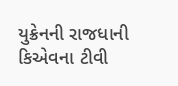યુક્રેનની રાજધાની કિએવના ટીવી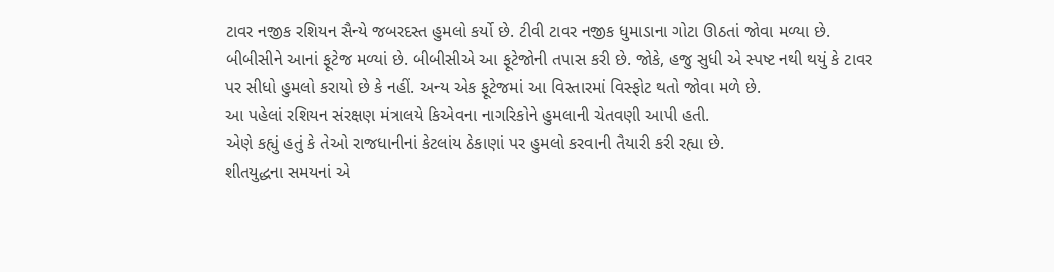ટાવર નજીક રશિયન સૈન્યે જબરદસ્ત હુમલો કર્યો છે. ટીવી ટાવર નજીક ધુમાડાના ગોટા ઊઠતાં જોવા મળ્યા છે.
બીબીસીને આનાં ફૂટેજ મળ્યાં છે. બીબીસીએ આ ફૂટેજોની તપાસ કરી છે. જોકે, હજુ સુધી એ સ્પષ્ટ નથી થયું કે ટાવર પર સીધો હુમલો કરાયો છે કે નહીં. અન્ય એક ફૂટેજમાં આ વિસ્તારમાં વિસ્ફોટ થતો જોવા મળે છે.
આ પહેલાં રશિયન સંરક્ષણ મંત્રાલયે કિએવના નાગરિકોને હુમલાની ચેતવણી આપી હતી.
એણે કહ્યું હતું કે તેઓ રાજધાનીનાં કેટલાંય ઠેકાણાં પર હુમલો કરવાની તૈયારી કરી રહ્યા છે.
શીતયુદ્ધના સમયનાં એ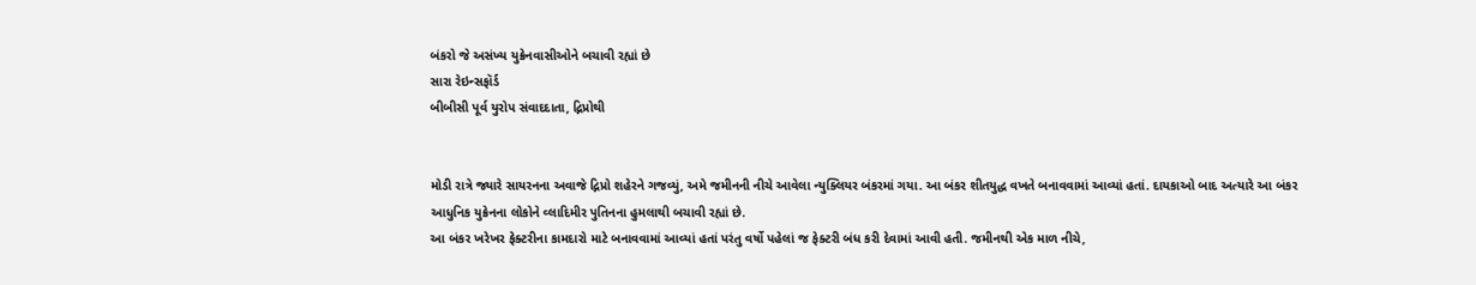બંકરો જે અસંખ્ય યુક્રેનવાસીઓને બચાવી રહ્યાં છે
સારા રેઇન્સફૉર્ડ
બીબીસી પૂર્વ યુરોપ સંવાદદાતા, દ્નિપ્રોથી


મોડી રાત્રે જ્યારે સાયરનના અવાજે દ્નિપ્રો શહેરને ગજવ્યું, અમે જમીનની નીચે આવેલા ન્યુક્લિયર બંકરમાં ગયા. આ બંકર શીતયુદ્ધ વખતે બનાવવામાં આવ્યાં હતાં. દાયકાઓ બાદ અત્યારે આ બંકર આધુનિક યુક્રેનના લોકોને વ્લાદિમીર પુતિનના હુમલાથી બચાવી રહ્યાં છે.
આ બંકર ખરેખર ફેક્ટરીના કામદારો માટે બનાવવામાં આવ્યાં હતાં પરંતુ વર્ષો પહેલાં જ ફેક્ટરી બંધ કરી દેવામાં આવી હતી. જમીનથી એક માળ નીચે,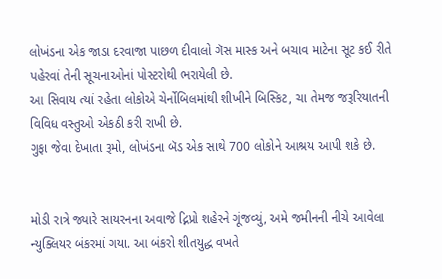લોખંડના એક જાડા દરવાજા પાછળ દીવાલો ગૅસ માસ્ક અને બચાવ માટેના સૂટ કઈ રીતે પહેરવાં તેની સૂચનાઓનાં પોસ્ટરોથી ભરાયેલી છે.
આ સિવાય ત્યાં રહેતા લોકોએ ચેર્નોબિલમાંથી શીખીને બિસ્કિટ, ચા તેમજ જરૂરિયાતની વિવિધ વસ્તુઓ એકઠી કરી રાખી છે.
ગુફા જેવા દેખાતા રૂમો, લોખંડના બૅડ એક સાથે 700 લોકોને આશ્રય આપી શકે છે.


મોડી રાત્રે જ્યારે સાયરનના અવાજે દ્નિપ્રો શહેરને ગૂંજવ્યું, અમે જમીનની નીચે આવેલા ન્યુક્લિયર બંકરમાં ગયા. આ બંકરો શીતયુદ્ધ વખતે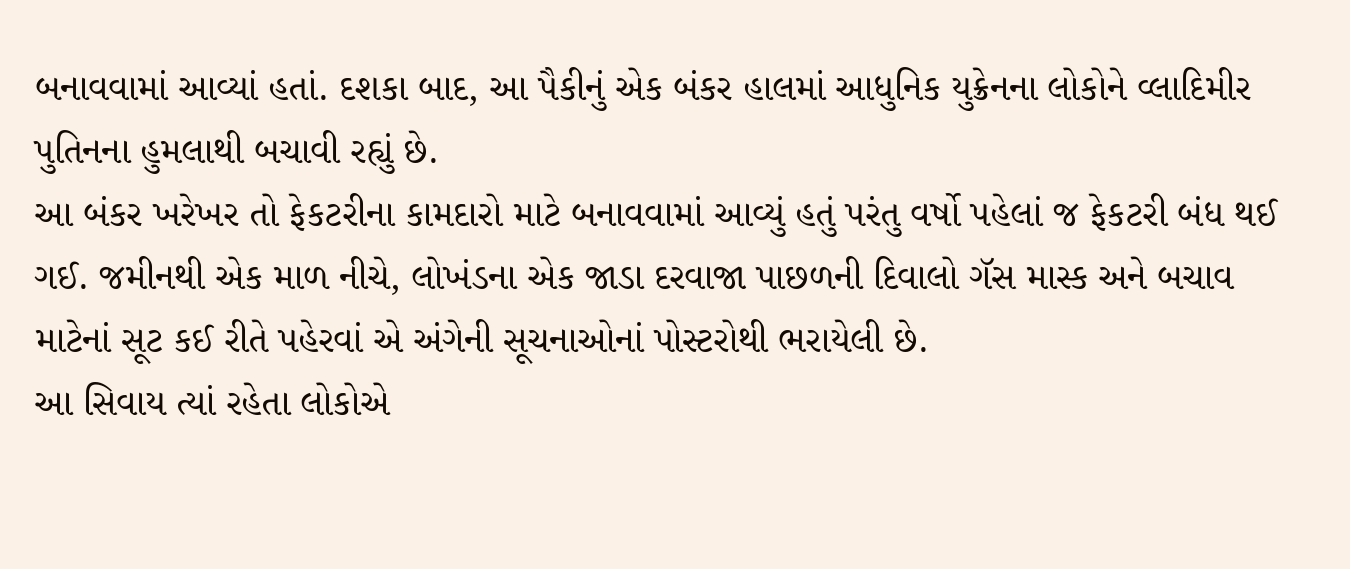બનાવવામાં આવ્યાં હતાં. દશકા બાદ, આ પૈકીનું એક બંકર હાલમાં આધુનિક યુક્રેનના લોકોને વ્લાદિમીર પુતિનના હુમલાથી બચાવી રહ્યું છે.
આ બંકર ખરેખર તો ફેકટરીના કામદારો માટે બનાવવામાં આવ્યું હતું પરંતુ વર્ષો પહેલાં જ ફેકટરી બંધ થઈ ગઈ. જમીનથી એક માળ નીચે, લોખંડના એક જાડા દરવાજા પાછળની દિવાલો ગૅસ માસ્ક અને બચાવ માટેનાં સૂટ કઈ રીતે પહેરવાં એ અંગેની સૂચનાઓનાં પોસ્ટરોથી ભરાયેલી છે.
આ સિવાય ત્યાં રહેતા લોકોએ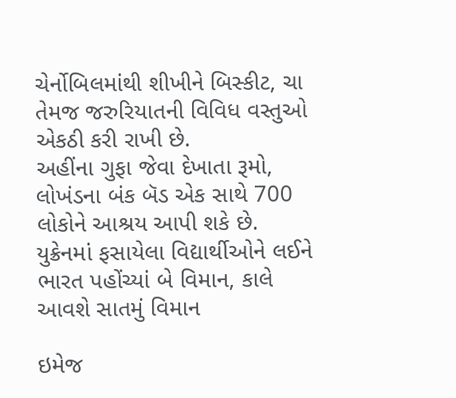ચેર્નોબિલમાંથી શીખીને બિસ્કીટ, ચા તેમજ જરુરિયાતની વિવિધ વસ્તુઓ એકઠી કરી રાખી છે.
અહીંના ગુફા જેવા દેખાતા રૂમો, લોખંડના બંક બૅડ એક સાથે 700 લોકોને આશ્રય આપી શકે છે.
યુક્રેનમાં ફસાયેલા વિદ્યાર્થીઓને લઈને ભારત પહોંચ્યાં બે વિમાન, કાલે આવશે સાતમું વિમાન

ઇમેજ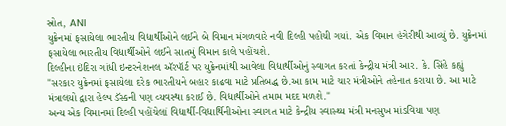સ્રોત, ANI
યુક્રેનમાં ફસાયેલા ભારતીય વિદ્યાર્થીઓને લઈને બે વિમાન મંગળવારે નવી દિલ્હી પહોંચી ગયાં. એક વિમાન હંગેરીથી આવ્યું છે. યુક્રેનમાં ફસાયેલા ભારતીય વિદ્યાર્થીઓને લઈને સાતમું વિમાન કાલે પહોંચશે.
દિલ્હીના ઇંદિરા ગાંધી ઇન્ટરનેશનલ ઍરપૉર્ટ પર યુક્રેનમાંથી આવેલા વિદ્યાર્થીઓનું સ્વાગત કરતાં કેન્દ્રીય મંત્રી આર. કે. સિંહે કહ્યું "સરકાર યુક્રેનમાં ફસાયેલા દરેક ભારતીયને બહાર કાઢવા માટે પ્રતિબદ્ધ છે.આ કામ માટે ચાર મંત્રીઓને તહેનાત કરાયા છે. આ માટે મંત્રાલયો દ્વારા હેલ્પ ડૅસ્કની પણ વ્યવસ્થા કરાઈ છે. વિદ્યાર્થીઓને તમામ મદદ મળશે."
અન્ય એક વિમાનમાં દિલ્હી પહોંચેલાં વિદ્યાર્થી-વિદ્યાર્થિનીઓના સ્વાગત માટે કેન્દ્રીય સ્વાસ્થ્ય મંત્રી મનસુખ માંડવિયા પણ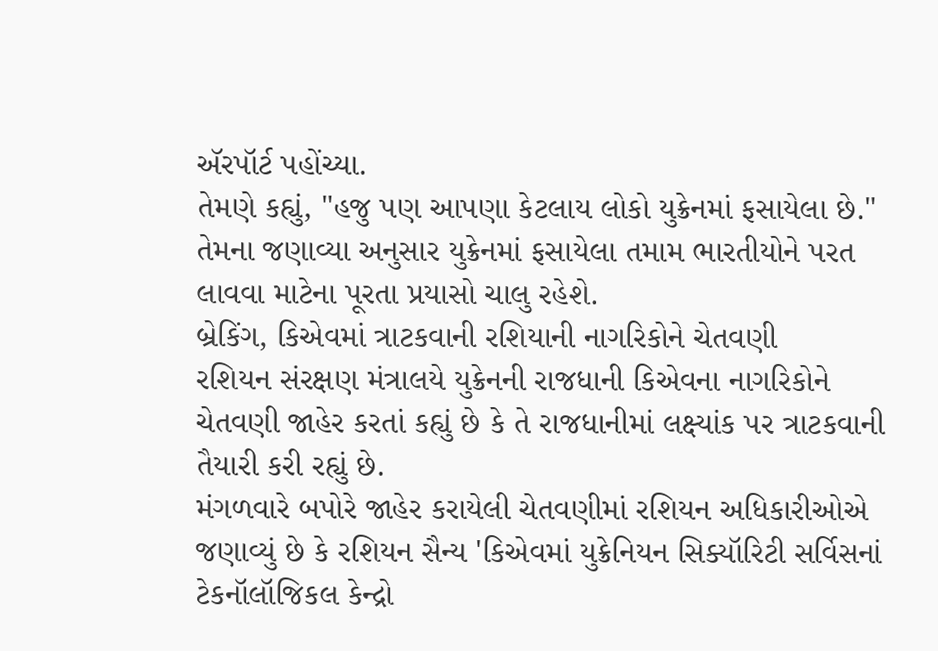ઍરપૉર્ટ પહોંચ્યા.
તેમણે કહ્યું, "હજુ પણ આપણા કેટલાય લોકો યુક્રેનમાં ફસાયેલા છે."
તેમના જણાવ્યા અનુસાર યુક્રેનમાં ફસાયેલા તમામ ભારતીયોને પરત લાવવા માટેના પૂરતા પ્રયાસો ચાલુ રહેશે.
બ્રેકિંગ, કિએવમાં ત્રાટકવાની રશિયાની નાગરિકોને ચેતવણી
રશિયન સંરક્ષણ મંત્રાલયે યુક્રેનની રાજધાની કિએવના નાગરિકોને ચેતવણી જાહેર કરતાં કહ્યું છે કે તે રાજધાનીમાં લક્ષ્યાંક પર ત્રાટકવાની તૈયારી કરી રહ્યું છે.
મંગળવારે બપોરે જાહેર કરાયેલી ચેતવણીમાં રશિયન અધિકારીઓએ જણાવ્યું છે કે રશિયન સૈન્ય 'કિએવમાં યુક્રેનિયન સિક્યૉરિટી સર્વિસનાં ટેકનૉલૉજિકલ કેન્દ્રો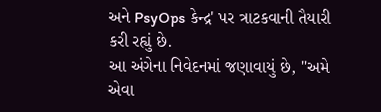અને PsyOps કેન્દ્ર' પર ત્રાટકવાની તૈયારી કરી રહ્યું છે.
આ અંગેના નિવેદનમાં જણાવાયું છે, "અમે એવા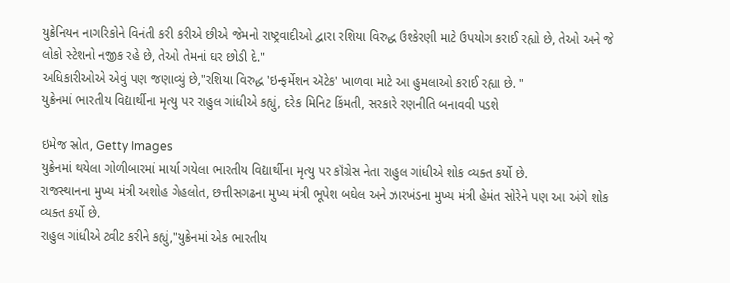યુક્રેનિયન નાગરિકોને વિનંતી કરી કરીએ છીએ જેમનો રાષ્ટ્રવાદીઓ દ્વારા રશિયા વિરુદ્ધ ઉશ્કેરણી માટે ઉપયોગ કરાઈ રહ્યો છે, તેઓ અને જે લોકો સ્ટેશનો નજીક રહે છે, તેઓ તેમનાં ઘર છોડી દે."
અધિકારીઓએ એવું પણ જણાવ્યું છે,"રશિયા વિરુદ્ધ 'ઇન્ફર્મેશન ઍટેક' ખાળવા માટે આ હુમલાઓ કરાઈ રહ્યા છે. "
યુક્રેનમાં ભારતીય વિદ્યાર્થીના મૃત્યુ પર રાહુલ ગાંધીએ કહ્યું, દરેક મિનિટ કિંમતી, સરકારે રણનીતિ બનાવવી પડશે

ઇમેજ સ્રોત, Getty Images
યુક્રેનમાં થયેલા ગોળીબારમાં માર્યા ગયેલા ભારતીય વિદ્યાર્થીના મૃત્યુ પર કૉંગ્રેસ નેતા રાહુલ ગાંધીએ શોક વ્યક્ત કર્યો છે.
રાજસ્થાનના મુખ્ય મંત્રી અશોહ ગેહલોત, છત્તીસગઢના મુખ્ય મંત્રી ભૂપેશ બઘેલ અને ઝારખંડના મુખ્ય મંત્રી હેમંત સોરેને પણ આ અંગે શોક વ્યક્ત કર્યો છે.
રાહુલ ગાંધીએ ટ્વીટ કરીને કહ્યું,"યુક્રેનમાં એક ભારતીય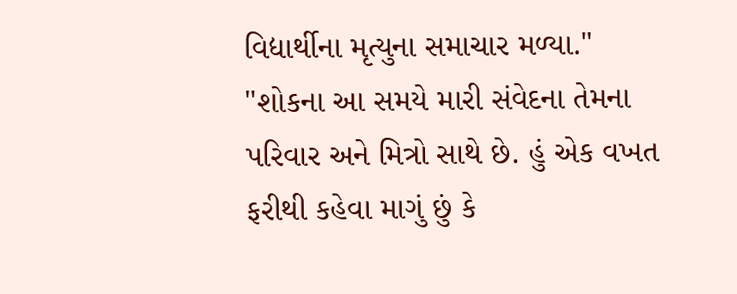વિદ્યાર્થીના મૃત્યુના સમાચાર મળ્યા."
"શોકના આ સમયે મારી સંવેદના તેમના પરિવાર અને મિત્રો સાથે છે. હું એક વખત ફરીથી કહેવા માગું છું કે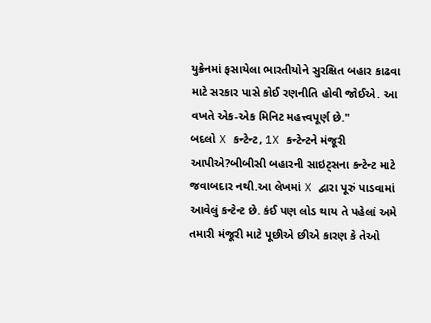યુક્રેનમાં ફસાયેલા ભારતીયોને સુરક્ષિત બહાર કાઢવા માટે સરકાર પાસે કોઈ રણનીતિ હોવી જોઈએ. આ વખતે એક-એક મિનિટ મહત્ત્વપૂર્ણ છે."
બદલો X કન્ટેન્ટ, 1X કન્ટેન્ટને મંજૂરી આપીએ?બીબીસી બહારની સાઇટ્સના કન્ટેન્ટ માટે જવાબદાર નથી.આ લેખમાં X દ્વારા પૂરું પાડવામાં આવેલું કન્ટેન્ટ છે. કંઈ પણ લોડ થાય તે પહેલાં અમે તમારી મંજૂરી માટે પૂછીએ છીએ કારણ કે તેઓ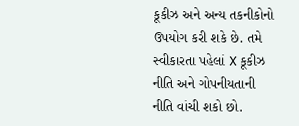કૂકીઝ અને અન્ય તકનીકોનો ઉપયોગ કરી શકે છે. તમે સ્વીકારતા પહેલાં X કૂકીઝ નીતિ અને ગોપનીયતાની નીતિ વાંચી શકો છો.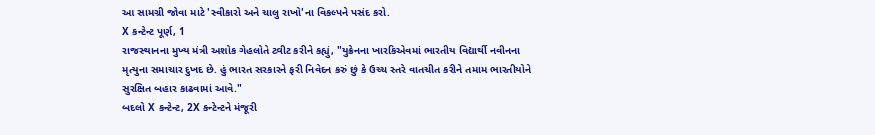આ સામગ્રી જોવા માટે 'સ્વીકારો અને ચાલુ રાખો'ના વિકલ્પને પસંદ કરો.
X કન્ટેન્ટ પૂર્ણ, 1
રાજસ્થાનના મુખ્ય મંત્રી અશોક ગેહલોતે ટ્વીટ કરીને કહ્યું, "યુક્રેનના ખારકિએવમાં ભારતીય વિદ્યાર્થી નવીનના મૃત્યુના સમાચાર દુખદ છે. હું ભારત સરકારને ફરી નિવેદન કરું છું કે ઉચ્ચ સ્તરે વાતચીત કરીને તમામ ભારતીયોને સુરક્ષિત બહાર કાઢવામાં આવે."
બદલો X કન્ટેન્ટ, 2X કન્ટેન્ટને મંજૂરી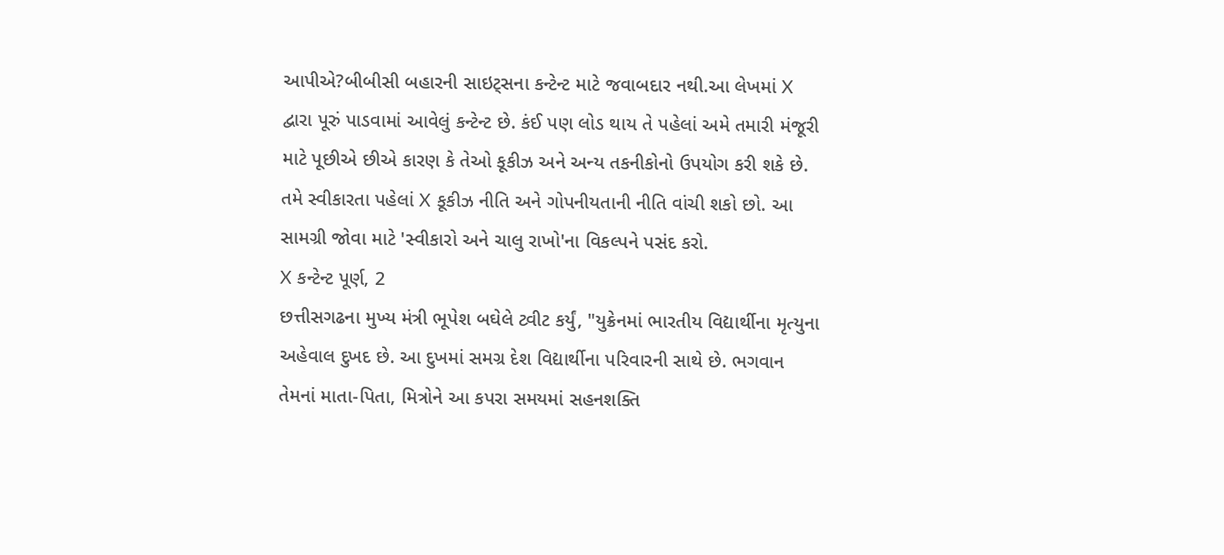આપીએ?બીબીસી બહારની સાઇટ્સના કન્ટેન્ટ માટે જવાબદાર નથી.આ લેખમાં X દ્વારા પૂરું પાડવામાં આવેલું કન્ટેન્ટ છે. કંઈ પણ લોડ થાય તે પહેલાં અમે તમારી મંજૂરી માટે પૂછીએ છીએ કારણ કે તેઓ કૂકીઝ અને અન્ય તકનીકોનો ઉપયોગ કરી શકે છે. તમે સ્વીકારતા પહેલાં X કૂકીઝ નીતિ અને ગોપનીયતાની નીતિ વાંચી શકો છો. આ સામગ્રી જોવા માટે 'સ્વીકારો અને ચાલુ રાખો'ના વિકલ્પને પસંદ કરો.
X કન્ટેન્ટ પૂર્ણ, 2
છત્તીસગઢના મુખ્ય મંત્રી ભૂપેશ બઘેલે ટ્વીટ કર્યું, "યુક્રેનમાં ભારતીય વિદ્યાર્થીના મૃત્યુના અહેવાલ દુખદ છે. આ દુખમાં સમગ્ર દેશ વિદ્યાર્થીના પરિવારની સાથે છે. ભગવાન તેમનાં માતા-પિતા, મિત્રોને આ કપરા સમયમાં સહનશક્તિ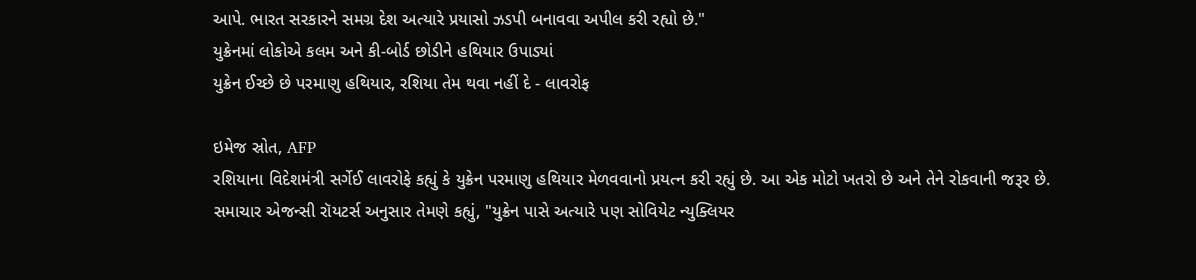આપે. ભારત સરકારને સમગ્ર દેશ અત્યારે પ્રયાસો ઝડપી બનાવવા અપીલ કરી રહ્યો છે."
યુક્રેનમાં લોકોએ કલમ અને કી-બોર્ડ છોડીને હથિયાર ઉપાડ્યાં
યુક્રેન ઈચ્છે છે પરમાણુ હથિયાર, રશિયા તેમ થવા નહીં દે - લાવરોફ

ઇમેજ સ્રોત, AFP
રશિયાના વિદેશમંત્રી સર્ગેઈ લાવરોફે કહ્યું કે યુક્રેન પરમાણુ હથિયાર મેળવવાનો પ્રયત્ન કરી રહ્યું છે. આ એક મોટો ખતરો છે અને તેને રોકવાની જરૂર છે.
સમાચાર એજન્સી રૉયટર્સ અનુસાર તેમણે કહ્યું, "યુક્રેન પાસે અત્યારે પણ સોવિયેટ ન્યુક્લિયર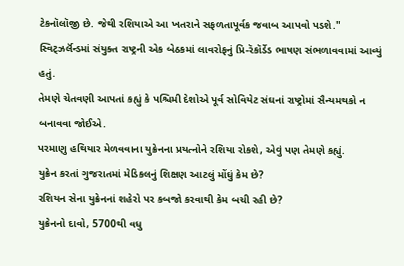ટેકનૉલૉજી છે. જેથી રશિયાએ આ ખતરાને સફળતાપૂર્વક જવાબ આપવો પડશે."
સ્વિટ્ઝર્લૅન્ડમાં સંયુક્ત રાષ્ટ્રની એક બેઠકમાં લાવરોફનું પ્રિ-રૅકૉર્ડેડ ભાષણ સંભળાવવામાં આવ્યું હતું.
તેમણે ચેતવણી આપતાં કહ્યું કે પશ્ચિમી દેશોએ પૂર્વ સોવિયેટ સંઘનાં રાષ્ટ્રોમાં સૈન્યમથકો ન બનાવવા જોઈએ.
પરમાણુ હથિયાર મેળવવાના યુક્રેનના પ્રયત્નોને રશિયા રોકશે, એવું પણ તેમણે કહ્યું.
યુક્રેન કરતાં ગુજરાતમાં મેડિકલનું શિક્ષણ આટલું મોંઘું કેમ છે?
રશિયન સેના યુક્રેનનાં શહેરો પર કબજો કરવાથી કેમ બચી રહી છે?
યુક્રેનનો દાવો, 5700થી વધુ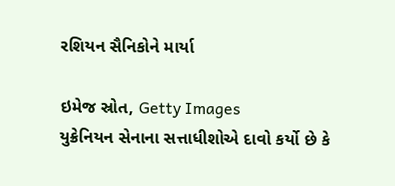રશિયન સૈનિકોને માર્યા

ઇમેજ સ્રોત, Getty Images
યુક્રેનિયન સેનાના સત્તાધીશોએ દાવો કર્યો છે કે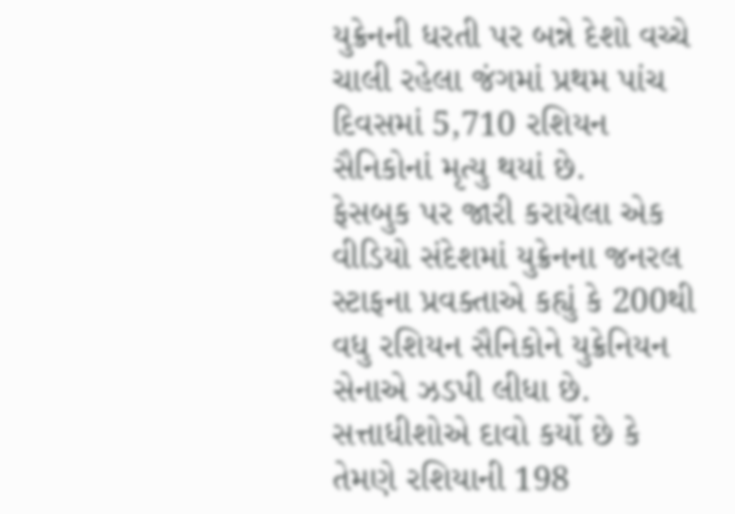યુક્રેનની ધરતી પર બન્ને દેશો વચ્ચે ચાલી રહેલા જંગમાં પ્રથમ પાંચ દિવસમાં 5,710 રશિયન સૈનિકોનાં મૃત્યુ થયાં છે.
ફેસબુક પર જારી કરાયેલા એક વીડિયો સંદેશમાં યુક્રેનના જનરલ સ્ટાફના પ્રવક્તાએ કહ્યું કે 200થી વધુ રશિયન સૈનિકોને યુક્રેનિયન સેનાએ ઝડપી લીધા છે.
સત્તાધીશોએ દાવો કર્યો છે કે તેમણે રશિયાની 198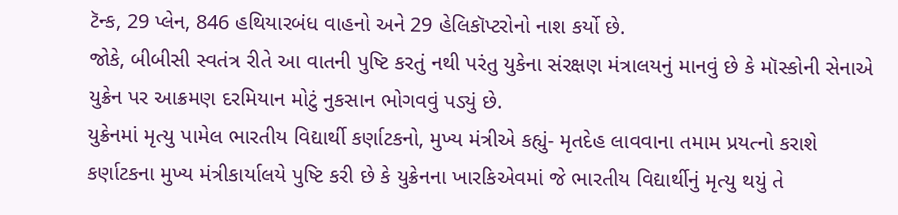ટૅન્ક, 29 પ્લેન, 846 હથિયારબંધ વાહનો અને 29 હેલિકૉપ્ટરોનો નાશ કર્યો છે.
જોકે, બીબીસી સ્વતંત્ર રીતે આ વાતની પુષ્ટિ કરતું નથી પરંતુ યુકેના સંરક્ષણ મંત્રાલયનું માનવું છે કે મૉસ્કોની સેનાએ યુક્રેન પર આક્રમણ દરમિયાન મોટું નુકસાન ભોગવવું પડ્યું છે.
યુક્રેનમાં મૃત્યુ પામેલ ભારતીય વિદ્યાર્થી કર્ણાટકનો, મુખ્ય મંત્રીએ કહ્યું- મૃતદેહ લાવવાના તમામ પ્રયત્નો કરાશે
કર્ણાટકના મુખ્ય મંત્રીકાર્યાલયે પુષ્ટિ કરી છે કે યુક્રેનના ખારકિએવમાં જે ભારતીય વિદ્યાર્થીનું મૃત્યુ થયું તે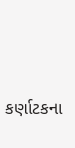કર્ણાટકના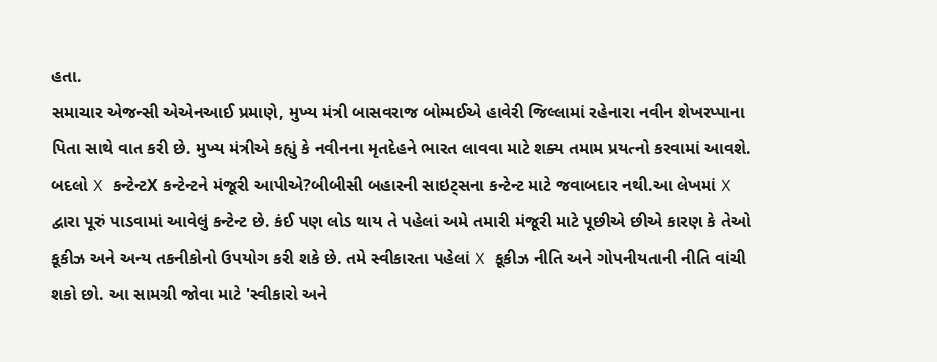હતા.
સમાચાર એજન્સી એએનઆઈ પ્રમાણે, મુખ્ય મંત્રી બાસવરાજ બોમ્મઈએ હાવેરી જિલ્લામાં રહેનારા નવીન શેખરપ્પાના પિતા સાથે વાત કરી છે. મુખ્ય મંત્રીએ કહ્યું કે નવીનના મૃતદેહને ભારત લાવવા માટે શક્ય તમામ પ્રયત્નો કરવામાં આવશે.
બદલો X કન્ટેન્ટX કન્ટેન્ટને મંજૂરી આપીએ?બીબીસી બહારની સાઇટ્સના કન્ટેન્ટ માટે જવાબદાર નથી.આ લેખમાં X દ્વારા પૂરું પાડવામાં આવેલું કન્ટેન્ટ છે. કંઈ પણ લોડ થાય તે પહેલાં અમે તમારી મંજૂરી માટે પૂછીએ છીએ કારણ કે તેઓ કૂકીઝ અને અન્ય તકનીકોનો ઉપયોગ કરી શકે છે. તમે સ્વીકારતા પહેલાં X કૂકીઝ નીતિ અને ગોપનીયતાની નીતિ વાંચી શકો છો. આ સામગ્રી જોવા માટે 'સ્વીકારો અને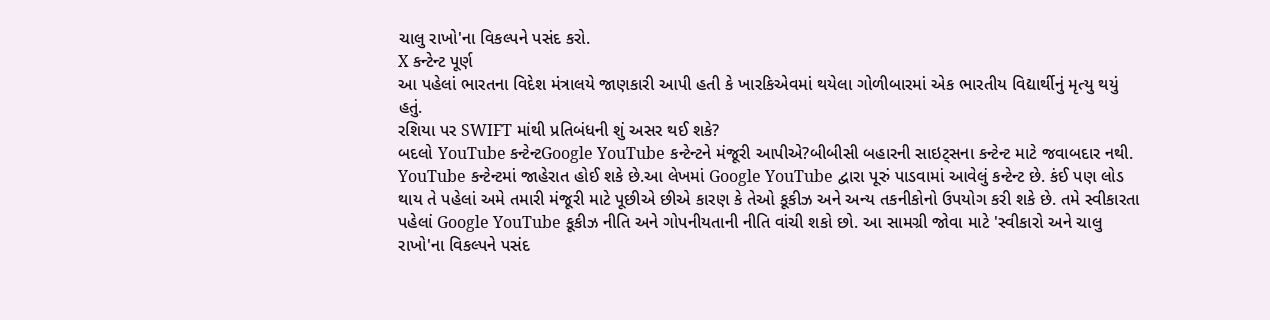ચાલુ રાખો'ના વિકલ્પને પસંદ કરો.
X કન્ટેન્ટ પૂર્ણ
આ પહેલાં ભારતના વિદેશ મંત્રાલયે જાણકારી આપી હતી કે ખારકિએવમાં થયેલા ગોળીબારમાં એક ભારતીય વિદ્યાર્થીનું મૃત્યુ થયું હતું.
રશિયા પર SWIFT માંથી પ્રતિબંધની શું અસર થઈ શકે?
બદલો YouTube કન્ટેન્ટGoogle YouTube કન્ટેન્ટને મંજૂરી આપીએ?બીબીસી બહારની સાઇટ્સના કન્ટેન્ટ માટે જવાબદાર નથી. YouTube કન્ટેન્ટમાં જાહેરાત હોઈ શકે છે.આ લેખમાં Google YouTube દ્વારા પૂરું પાડવામાં આવેલું કન્ટેન્ટ છે. કંઈ પણ લોડ થાય તે પહેલાં અમે તમારી મંજૂરી માટે પૂછીએ છીએ કારણ કે તેઓ કૂકીઝ અને અન્ય તકનીકોનો ઉપયોગ કરી શકે છે. તમે સ્વીકારતા પહેલાં Google YouTube કૂકીઝ નીતિ અને ગોપનીયતાની નીતિ વાંચી શકો છો. આ સામગ્રી જોવા માટે 'સ્વીકારો અને ચાલુ રાખો'ના વિકલ્પને પસંદ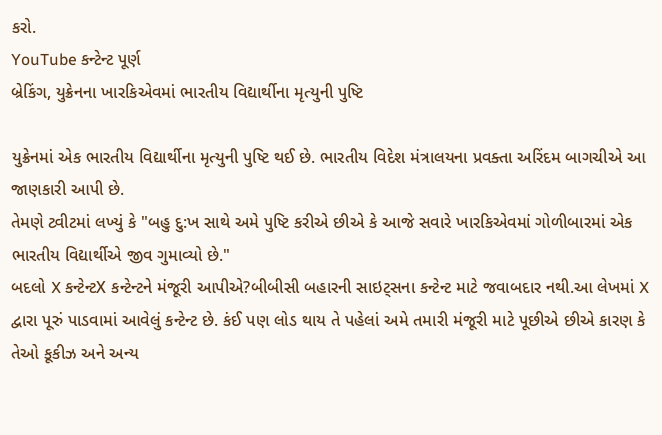કરો.
YouTube કન્ટેન્ટ પૂર્ણ
બ્રેકિંગ, યુક્રેનના ખારકિએવમાં ભારતીય વિદ્યાર્થીના મૃત્યુની પુષ્ટિ

યુક્રેનમાં એક ભારતીય વિદ્યાર્થીના મૃત્યુની પુષ્ટિ થઈ છે. ભારતીય વિદેશ મંત્રાલયના પ્રવક્તા અરિંદમ બાગચીએ આ જાણકારી આપી છે.
તેમણે ટ્વીટમાં લખ્યું કે "બહુ દુ:ખ સાથે અમે પુષ્ટિ કરીએ છીએ કે આજે સવારે ખારકિએવમાં ગોળીબારમાં એક ભારતીય વિદ્યાર્થીએ જીવ ગુમાવ્યો છે."
બદલો X કન્ટેન્ટX કન્ટેન્ટને મંજૂરી આપીએ?બીબીસી બહારની સાઇટ્સના કન્ટેન્ટ માટે જવાબદાર નથી.આ લેખમાં X દ્વારા પૂરું પાડવામાં આવેલું કન્ટેન્ટ છે. કંઈ પણ લોડ થાય તે પહેલાં અમે તમારી મંજૂરી માટે પૂછીએ છીએ કારણ કે તેઓ કૂકીઝ અને અન્ય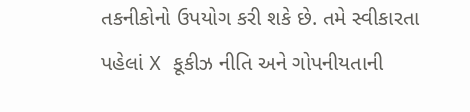તકનીકોનો ઉપયોગ કરી શકે છે. તમે સ્વીકારતા પહેલાં X કૂકીઝ નીતિ અને ગોપનીયતાની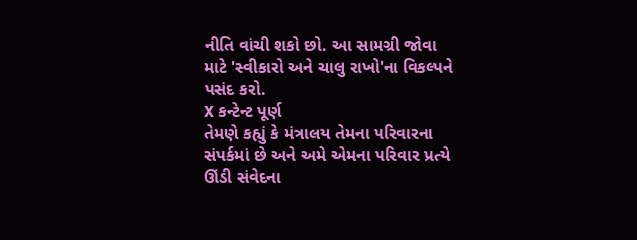નીતિ વાંચી શકો છો. આ સામગ્રી જોવા માટે 'સ્વીકારો અને ચાલુ રાખો'ના વિકલ્પને પસંદ કરો.
X કન્ટેન્ટ પૂર્ણ
તેમણે કહ્યું કે મંત્રાલય તેમના પરિવારના સંપર્કમાં છે અને અમે એમના પરિવાર પ્રત્યે ઊંડી સંવેદના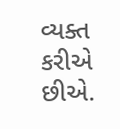વ્યક્ત કરીએ છીએ.